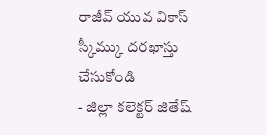రాజీవ్ యువ వికాస్ స్కీమ్కు దరఖాస్తు చేసుకోండి
- జిల్లా కలెక్టర్ జితేష్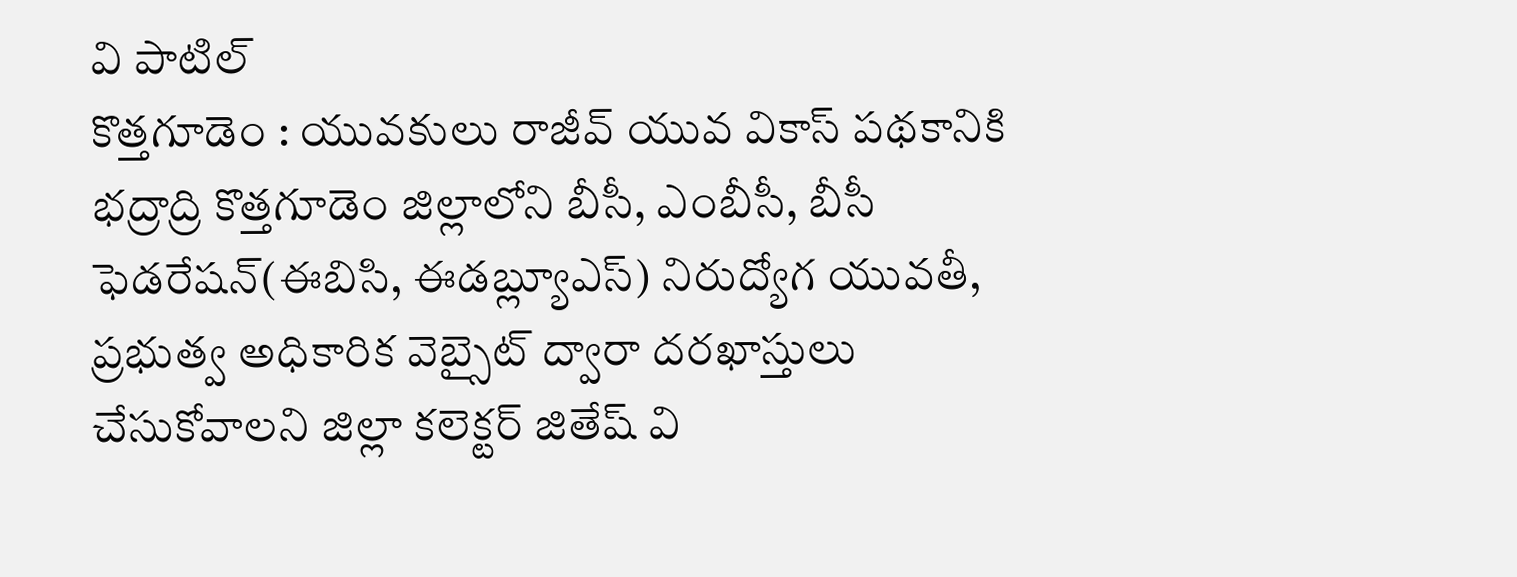వి పాటిల్
కొత్తగూడెం : యువకులు రాజీవ్ యువ వికాస్ పథకానికి భద్రాద్రి కొత్తగూడెం జిల్లాలోని బీసీ, ఎంబీసీ, బీసీ ఫెడరేషన్(ఈబిసి, ఈడబ్ల్యూఎస్) నిరుద్యోగ యువతీ, ప్రభుత్వ అధికారిక వెబ్సైట్ ద్వారా దరఖాస్తులు చేసుకోవాలని జిల్లా కలెక్టర్ జితేష్ వి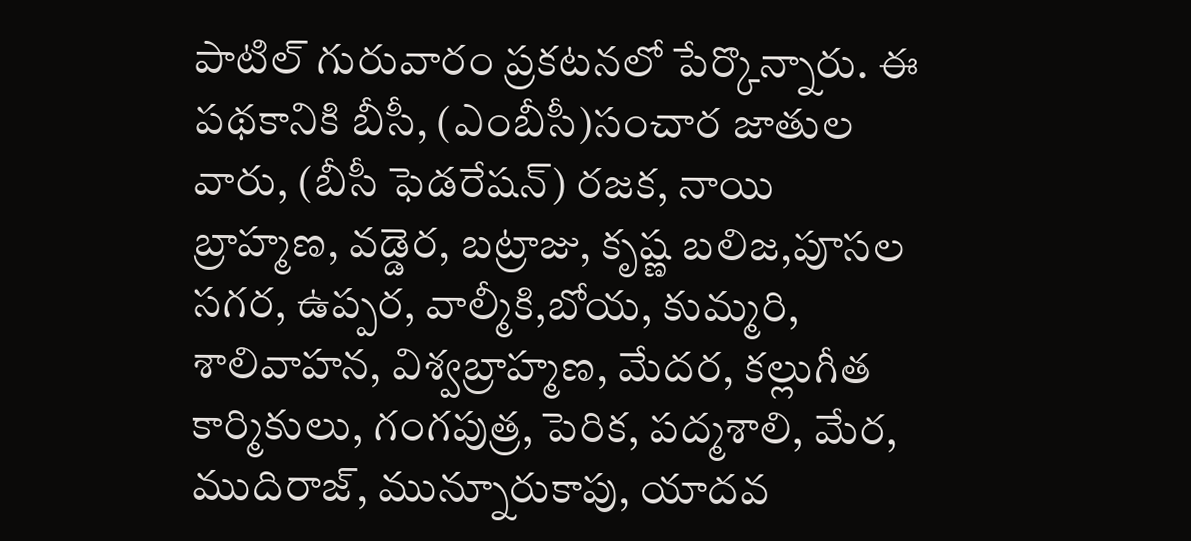పాటిల్ గురువారం ప్రకటనలో పేర్కొన్నారు. ఈ పథకానికి బీసీ, (ఎంబీసీ)సంచార జాతుల వారు, (బీసీ ఫెడరేషన్) రజక, నాయి బ్రాహ్మణ, వడ్డెర, బట్రాజు, కృష్ణ బలిజ,పూసల సగర, ఉప్పర, వాల్మీకి,బోయ, కుమ్మరి, శాలివాహన, విశ్వబ్రాహ్మణ, మేదర, కల్లుగీత కార్మికులు, గంగపుత్ర, పెరిక, పద్మశాలి, మేర, ముదిరాజ్, మున్నూరుకాపు, యాదవ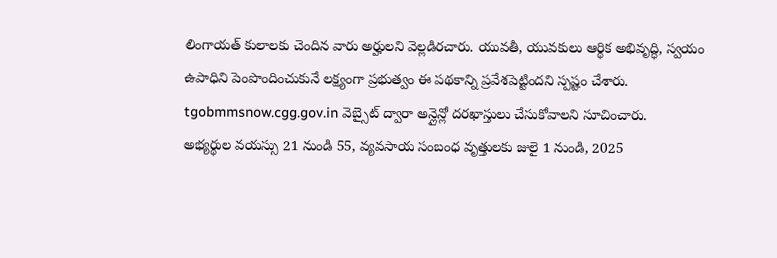లింగాయత్ కులాలకు చెందిన వారు అర్హులని వెల్లడిరచారు. యువతీ, యువకులు ఆర్థిక అభివృద్ధి, స్వయం ఉపాధిని పెంపొందించుకునే లక్ష్యంగా ప్రభుత్వం ఈ పథకాన్ని ప్రవేశపెట్టిందని స్పష్టం చేశారు. tgobmmsnow.cgg.gov.in వెబ్సైట్ ద్వారా అన్లైన్లో దరఖాస్తులు చేసుకోవాలని సూచించారు.
అభ్యర్థుల వయస్సు 21 నుండి 55, వ్యవసాయ సంబంధ వృత్తులకు జులై 1 నుండి, 2025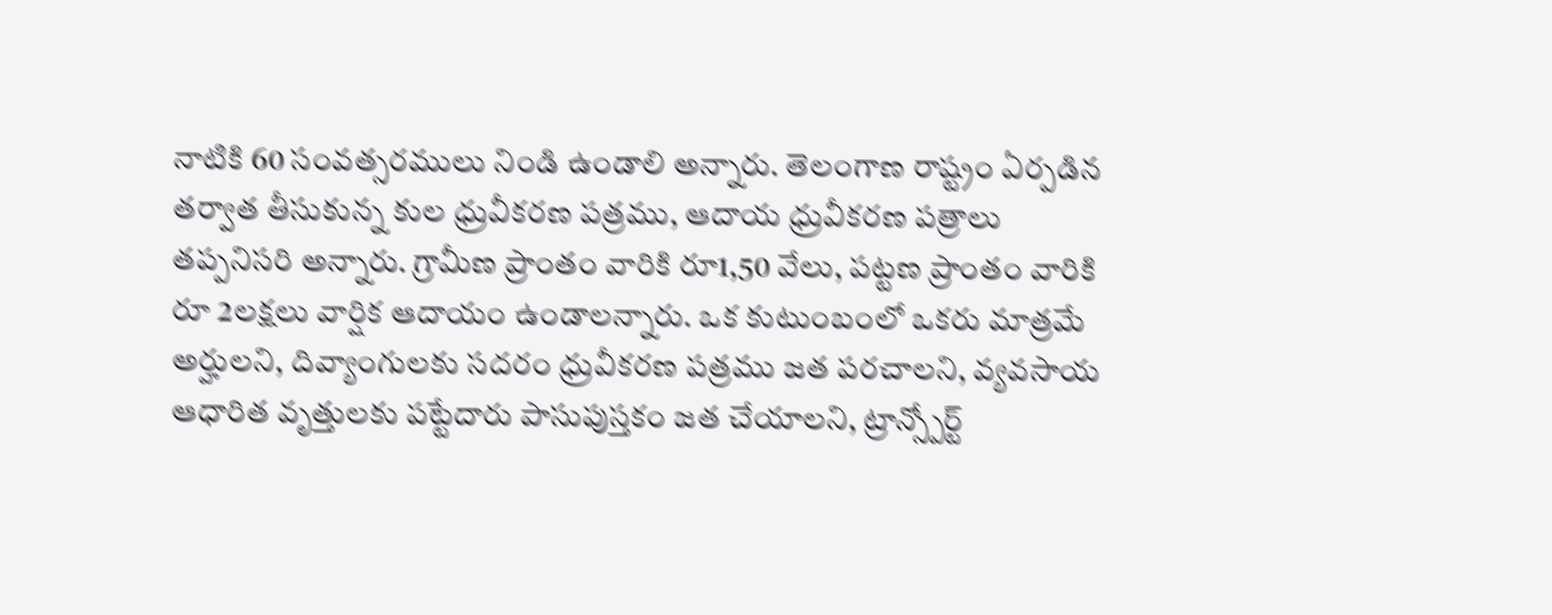నాటికి 60 సంవత్సరములు నిండి ఉండాలి అన్నారు. తెలంగాణ రాష్ట్రం ఏర్పడిన తర్వాత తీసుకున్న కుల ధ్రువీకరణ పత్రము, ఆదాయ ధ్రువీకరణ పత్రాలు తప్పనిసరి అన్నారు. గ్రామీణ ప్రాంతం వారికి రూ1,50 వేలు, పట్టణ ప్రాంతం వారికి రూ 2లక్షలు వార్షిక ఆదాయం ఉండాలన్నారు. ఒక కుటుంబంలో ఒకరు మాత్రమే అర్హులని, దివ్యాంగులకు సదరం ధ్రువీకరణ పత్రము జత పరచాలని, వ్యవసాయ ఆధారిత వృత్తులకు పట్టేదారు పాసుపుస్తకం జత చేయాలని, ట్రాన్స్పోర్ట్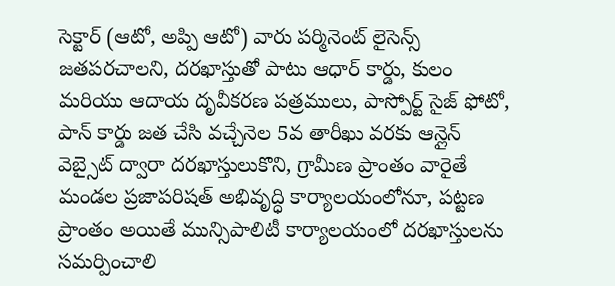సెక్టార్ (ఆటో, అప్పి ఆటో) వారు పర్మినెంట్ లైసెన్స్ జతపరచాలని, దరఖాస్తుతో పాటు ఆధార్ కార్డు, కులం మరియు ఆదాయ దృవీకరణ పత్రములు, పాస్పోర్ట్ సైజ్ ఫోటో, పాన్ కార్డు జత చేసి వచ్చేనెల 5వ తారీఖు వరకు ఆన్లైన్ వెబ్సైట్ ద్వారా దరఖాస్తులుకొని, గ్రామీణ ప్రాంతం వారైతే మండల ప్రజాపరిషత్ అభివృద్ధి కార్యాలయంలోనూ, పట్టణ ప్రాంతం అయితే మున్సిపాలిటీ కార్యాలయంలో దరఖాస్తులను సమర్పించాలి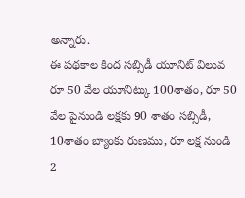అన్నారు.
ఈ పథకాల కింద సబ్సిడీ యూనిట్ విలువ రూ 50 వేల యూనిట్కు 100శాతం, రూ 50 వేల పైనుండి లక్షకు 90 శాతం సబ్సిడీ, 10శాతం బ్యాంకు రుణము, రూ లక్ష నుండి 2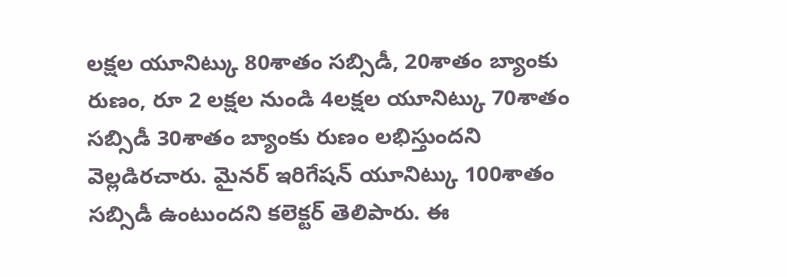లక్షల యూనిట్కు 80శాతం సబ్సిడీ, 20శాతం బ్యాంకు రుణం, రూ 2 లక్షల నుండి 4లక్షల యూనిట్కు 70శాతం సబ్సిడీ 30శాతం బ్యాంకు రుణం లభిస్తుందని వెల్లడిరచారు. మైనర్ ఇరిగేషన్ యూనిట్కు 100శాతం సబ్సిడీ ఉంటుందని కలెక్టర్ తెలిపారు. ఈ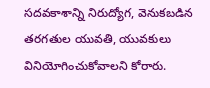సదవకాశాన్ని నిరుద్యోగ, వెనుకబడిన తరగతుల యువతి, యువకులు వినియోగించుకోవాలని కోరారు.